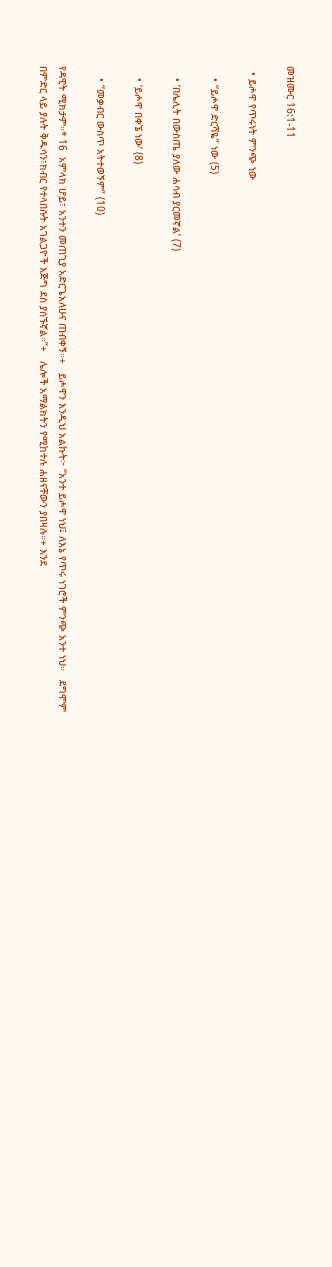መዝሙር 16:1-11

  • ይሖዋ የጥሩነት ምንጭ ነው

    • “ይሖዋ ድርሻዬ” ነው (5)

    • ‘በሌሊት በውስጤ ያለው ሐሳብ ያርመኛል’ (7)

    • ‘ይሖዋ በቀኜ ነው’ (8)

    • “መቃብር ውስጥ አትተወኝም” (10)

የዳዊት ሚክታም።* 16  አምላክ ሆይ፣ አንተን መጠጊያ አድርጌአለሁና ጠብቀኝ።+   ይሖዋን እንዲህ አልኩት፦ “አንተ ይሖዋ ነህ፤ ለእኔ የጥሩ ነገሮች ምንጭ አንተ ነህ።   ደግሞም በምድር ላይ ያሉት ቅዱሳን፣ክብር የተላበሱት አገልጋዮች እጅግ ደስ ያሰኙኛል።”+   ሌሎች አማልክትን የሚከተሉ ሐዘናቸውን ያበዛሉ።+ እንደ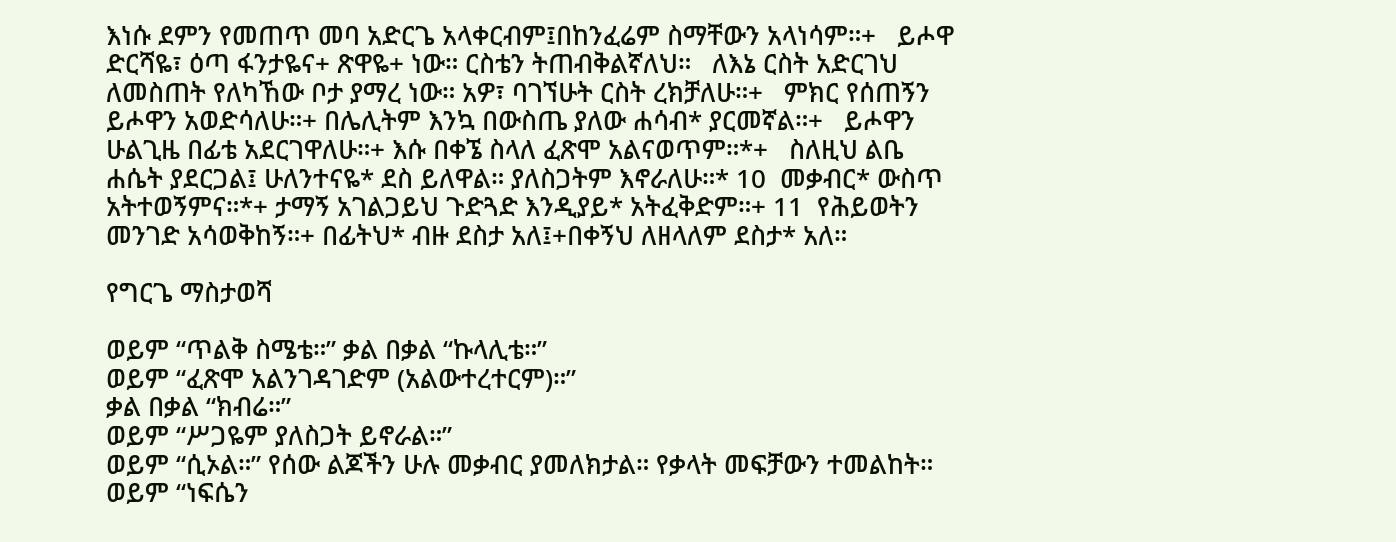እነሱ ደምን የመጠጥ መባ አድርጌ አላቀርብም፤በከንፈሬም ስማቸውን አላነሳም።+   ይሖዋ ድርሻዬ፣ ዕጣ ፋንታዬና+ ጽዋዬ+ ነው። ርስቴን ትጠብቅልኛለህ።   ለእኔ ርስት አድርገህ ለመስጠት የለካኸው ቦታ ያማረ ነው። አዎ፣ ባገኘሁት ርስት ረክቻለሁ።+   ምክር የሰጠኝን ይሖዋን አወድሳለሁ።+ በሌሊትም እንኳ በውስጤ ያለው ሐሳብ* ያርመኛል።+   ይሖዋን ሁልጊዜ በፊቴ አደርገዋለሁ።+ እሱ በቀኜ ስላለ ፈጽሞ አልናወጥም።*+   ስለዚህ ልቤ ሐሴት ያደርጋል፤ ሁለንተናዬ* ደስ ይለዋል። ያለስጋትም እኖራለሁ።* 10  መቃብር* ውስጥ አትተወኝምና።*+ ታማኝ አገልጋይህ ጉድጓድ እንዲያይ* አትፈቅድም።+ 11  የሕይወትን መንገድ አሳወቅከኝ።+ በፊትህ* ብዙ ደስታ አለ፤+በቀኝህ ለዘላለም ደስታ* አለ።

የግርጌ ማስታወሻ

ወይም “ጥልቅ ስሜቴ።” ቃል በቃል “ኩላሊቴ።”
ወይም “ፈጽሞ አልንገዳገድም (አልውተረተርም)።”
ቃል በቃል “ክብሬ።”
ወይም “ሥጋዬም ያለስጋት ይኖራል።”
ወይም “ሲኦል።” የሰው ልጆችን ሁሉ መቃብር ያመለክታል። የቃላት መፍቻውን ተመልከት።
ወይም “ነፍሴን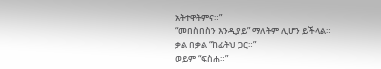አትተዋትምና።”
“መበስበስን እንዲያይ” ማለትም ሊሆን ይችላል።
ቃል በቃል “ከፊትህ ጋር።”
ወይም “ፍስሐ።”